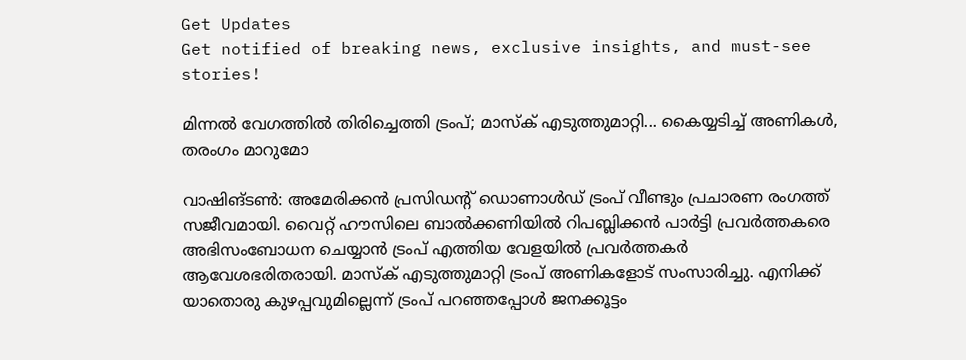Get Updates
Get notified of breaking news, exclusive insights, and must-see stories!

മിന്നല്‍ വേഗത്തില്‍ തിരിച്ചെത്തി ട്രംപ്; മാസ്‌ക് എടുത്തുമാറ്റി... കൈയ്യടിച്ച് അണികള്‍, തരംഗം മാറുമോ

വാഷിങ്ടണ്‍: അമേരിക്കന്‍ പ്രസിഡന്റ് ഡൊണാള്‍ഡ് ട്രംപ് വീണ്ടും പ്രചാരണ രംഗത്ത് സജീവമായി. വൈറ്റ് ഹൗസിലെ ബാല്‍ക്കണിയില്‍ റിപബ്ലിക്കന്‍ പാര്‍ട്ടി പ്രവര്‍ത്തകരെ അഭിസംബോധന ചെയ്യാന്‍ ട്രംപ് എത്തിയ വേളയില്‍ പ്രവര്‍ത്തകര്‍ ആവേശഭരിതരായി. മാസ്‌ക് എടുത്തുമാറ്റി ട്രംപ് അണികളോട് സംസാരിച്ചു. എനിക്ക് യാതൊരു കുഴപ്പവുമില്ലെന്ന് ട്രംപ് പറഞ്ഞപ്പോള്‍ ജനക്കൂട്ടം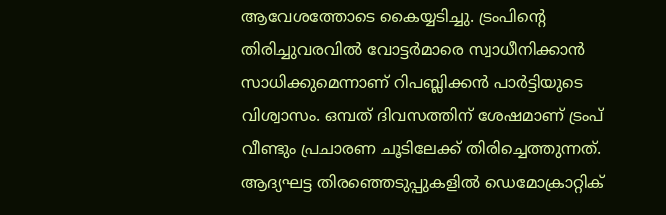ആവേശത്തോടെ കൈയ്യടിച്ചു. ട്രംപിന്റെ തിരിച്ചുവരവില്‍ വോട്ടര്‍മാരെ സ്വാധീനിക്കാന്‍ സാധിക്കുമെന്നാണ് റിപബ്ലിക്കന്‍ പാര്‍ട്ടിയുടെ വിശ്വാസം. ഒമ്പത് ദിവസത്തിന് ശേഷമാണ് ട്രംപ് വീണ്ടും പ്രചാരണ ചൂടിലേക്ക് തിരിച്ചെത്തുന്നത്. ആദ്യഘട്ട തിരഞ്ഞെടുപ്പുകളില്‍ ഡെമോക്രാറ്റിക്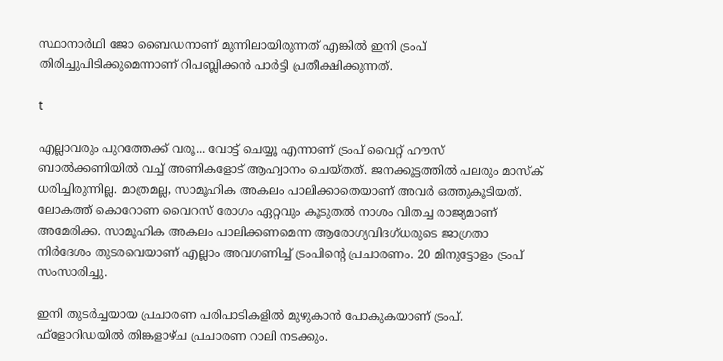സ്ഥാനാര്‍ഥി ജോ ബൈഡനാണ് മുന്നിലായിരുന്നത് എങ്കില്‍ ഇനി ട്രംപ് തിരിച്ചുപിടിക്കുമെന്നാണ് റിപബ്ലിക്കന്‍ പാര്‍ട്ടി പ്രതീക്ഷിക്കുന്നത്.

t

എല്ലാവരും പുറത്തേക്ക് വരൂ... വോട്ട് ചെയ്യൂ എന്നാണ് ട്രംപ് വൈറ്റ് ഹൗസ് ബാല്‍ക്കണിയില്‍ വച്ച് അണികളോട് ആഹ്വാനം ചെയ്തത്. ജനക്കൂട്ടത്തില്‍ പലരും മാസ്‌ക് ധരിച്ചിരുന്നില്ല. മാത്രമല്ല, സാമൂഹിക അകലം പാലിക്കാതെയാണ് അവര്‍ ഒത്തുകൂടിയത്. ലോകത്ത് കൊറോണ വൈറസ് രോഗം ഏറ്റവും കൂടുതല്‍ നാശം വിതച്ച രാജ്യമാണ് അമേരിക്ക. സാമൂഹിക അകലം പാലിക്കണമെന്ന ആരോഗ്യവിദഗ്ധരുടെ ജാഗ്രതാ നിര്‍ദേശം തുടരവെയാണ് എല്ലാം അവഗണിച്ച് ട്രംപിന്റെ പ്രചാരണം. 20 മിനുട്ടോളം ട്രംപ് സംസാരിച്ചു.

ഇനി തുടര്‍ച്ചയായ പ്രചാരണ പരിപാടികളില്‍ മുഴുകാന്‍ പോകുകയാണ് ട്രംപ്. ഫ്‌ളോറിഡയില്‍ തിങ്കളാഴ്ച പ്രചാരണ റാലി നടക്കും.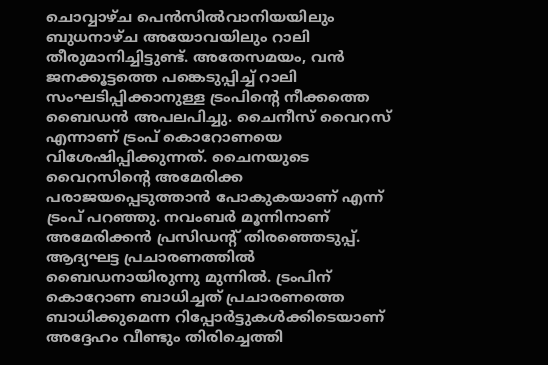ചൊവ്വാഴ്ച പെന്‍സില്‍വാനിയയിലും ബുധനാഴ്ച അയോവയിലും റാലി തീരുമാനിച്ചിട്ടുണ്ട്. അതേസമയം, വന്‍ ജനക്കൂട്ടത്തെ പങ്കെടുപ്പിച്ച് റാലി സംഘടിപ്പിക്കാനുള്ള ട്രംപിന്റെ നീക്കത്തെ ബൈഡന്‍ അപലപിച്ചു. ചൈനീസ് വൈറസ് എന്നാണ് ട്രംപ് കൊറോണയെ വിശേഷിപ്പിക്കുന്നത്. ചൈനയുടെ വൈറസിന്റെ അമേരിക്ക പരാജയപ്പെടുത്താന്‍ പോകുകയാണ് എന്ന് ട്രംപ് പറഞ്ഞു. നവംബര്‍ മൂന്നിനാണ് അമേരിക്കന്‍ പ്രസിഡന്റ് തിരഞ്ഞെടുപ്പ്. ആദ്യഘട്ട പ്രചാരണത്തില്‍ ബൈഡനായിരുന്നു മുന്നില്‍. ട്രംപിന് കൊറോണ ബാധിച്ചത് പ്രചാരണത്തെ ബാധിക്കുമെന്ന റിപ്പോര്‍ട്ടുകള്‍ക്കിടെയാണ് അദ്ദേഹം വീണ്ടും തിരിച്ചെത്തി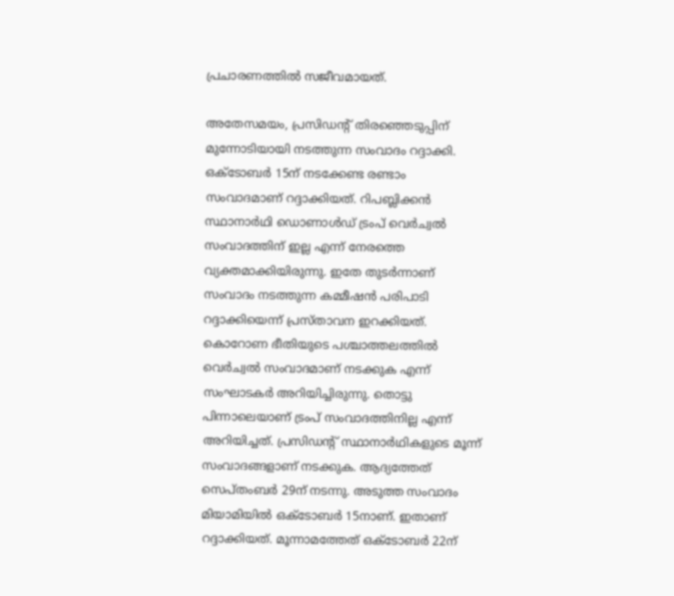പ്രചാരണത്തില്‍ സജീവമായത്.

അതേസമയം, പ്രസിഡന്റ് തിരഞ്ഞെടുപ്പിന് മുന്നോടിയായി നടത്തുന്ന സംവാദം റദ്ദാക്കി. ഒക്ടോബര്‍ 15ന് നടക്കേണ്ട രണ്ടാം സംവാദമാണ് റദ്ദാക്കിയത്. റിപബ്ലിക്കന്‍ സ്ഥാനാര്‍ഥി ഡൊണാള്‍ഡ് ട്രംപ് വെര്‍ച്വല്‍ സംവാദത്തിന് ഇല്ല എന്ന് നേരത്തെ വ്യക്തമാക്കിയിരുന്നു. ഇതേ തുടര്‍ന്നാണ് സംവാദം നടത്തുന്ന കമ്മീഷന്‍ പരിപാടി റദ്ദാക്കിയെന്ന് പ്രസ്താവന ഇറക്കിയത്. കൊറോണ ഭീതിയുടെ പശ്ചാത്തലത്തില്‍ വെര്‍ച്വല്‍ സംവാദമാണ് നടക്കുക എന്ന് സംഘാടകര്‍ അറിയിച്ചിരുന്നു. തൊട്ടു പിന്നാലെയാണ് ട്രംപ് സംവാദത്തിനില്ല എന്ന് അറിയിച്ചത്. പ്രസിഡന്റ് സ്ഥാനാര്‍ഥികളുടെ മൂന്ന് സംവാദങ്ങളാണ് നടക്കുക. ആദ്യത്തേത് സെപ്തംബര്‍ 29ന് നടന്നു. അടുത്ത സംവാദം മിയാമിയില്‍ ഒക്ടോബര്‍ 15നാണ്. ഇതാണ് റദ്ദാക്കിയത്. മൂന്നാമത്തേത് ഒക്ടോബര്‍ 22ന്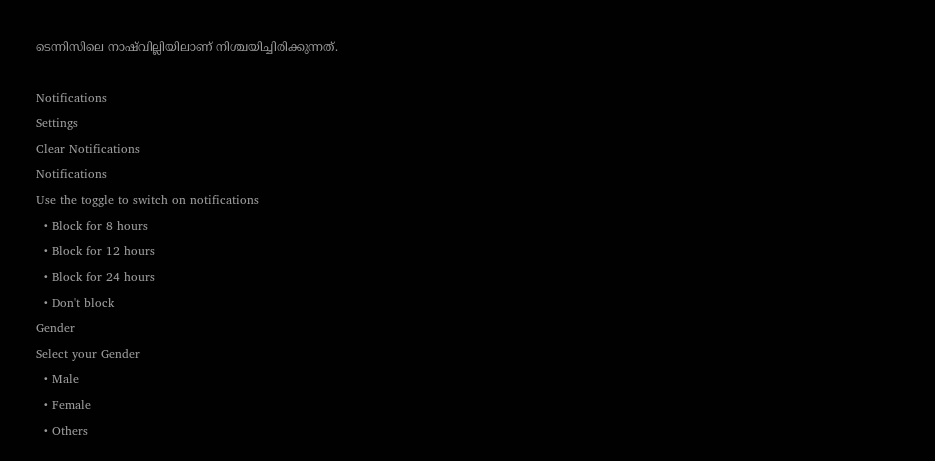ടെന്നിസിലെ നാഷ്‌വില്ലിയിലാണ് നിശ്ചയിച്ചിരിക്കുന്നത്.

Notifications
Settings
Clear Notifications
Notifications
Use the toggle to switch on notifications
  • Block for 8 hours
  • Block for 12 hours
  • Block for 24 hours
  • Don't block
Gender
Select your Gender
  • Male
  • Female
  • Others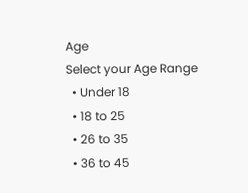Age
Select your Age Range
  • Under 18
  • 18 to 25
  • 26 to 35
  • 36 to 45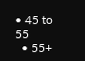• 45 to 55
  • 55+